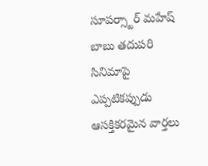సూపర్స్టార్ మహేష్ బాబు తదుపరి సినిమాపై ఎప్పటికప్పుడు ఆసక్తికరమైన వార్తలు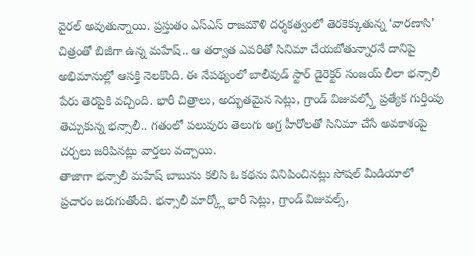వైరల్ అవుతున్నాయి. ప్రస్తుతం ఎస్ఎస్ రాజమౌళి దర్శకత్వంలో తెరకెక్కుతున్న ‘వారణాసి’ చిత్రంతో బిజీగా ఉన్న మహేష్.. ఆ తర్వాత ఎవరితో సినిమా చేయబోతున్నారనే దానిపై అభిమానుల్లో ఆసక్తి నెలకొంది. ఈ నేపథ్యంలో బాలీవుడ్ స్టార్ డైరెక్టర్ సంజయ్ లీలా భన్సాలీ పేరు తెరపైకి వచ్చింది. భారీ చిత్రాలు, అద్భుతమైన సెట్లు, గ్రాండ్ విజువల్స్తో ప్రత్యేక గుర్తింపు తెచ్చుకున్న భన్సాలీ.. గతంలో పలువురు తెలుగు అగ్ర హీరోలతో సినిమా చేసే అవకాశంపై చర్చలు జరిపినట్లు వార్తలు వచ్చాయి.
తాజాగా భన్సాలీ మహేష్ బాబును కలిసి ఓ కథను వినిపించినట్లు సోషల్ మీడియాలో ప్రచారం జరుగుతోంది. భన్సాలీ మార్క్లో భారీ సెట్లు, గ్రాండ్ విజువల్స్,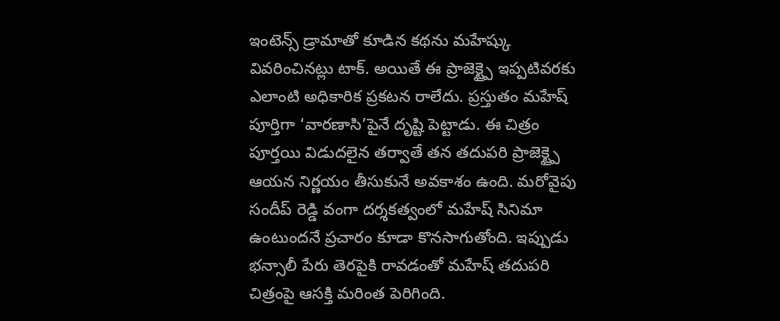ఇంటెన్స్ డ్రామాతో కూడిన కథను మహేష్కు వివరించినట్లు టాక్. అయితే ఈ ప్రాజెక్ట్పై ఇప్పటివరకు ఎలాంటి అధికారిక ప్రకటన రాలేదు. ప్రస్తుతం మహేష్ పూర్తిగా ‘వారణాసి’పైనే దృష్టి పెట్టాడు. ఈ చిత్రం పూర్తయి విడుదలైన తర్వాతే తన తదుపరి ప్రాజెక్ట్పై ఆయన నిర్ణయం తీసుకునే అవకాశం ఉంది. మరోవైపు సందీప్ రెడ్డి వంగా దర్శకత్వంలో మహేష్ సినిమా ఉంటుందనే ప్రచారం కూడా కొనసాగుతోంది. ఇప్పుడు భన్సాలీ పేరు తెరపైకి రావడంతో మహేష్ తదుపరి చిత్రంపై ఆసక్తి మరింత పెరిగింది.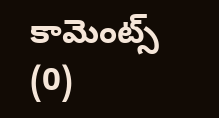కామెంట్స్ (0)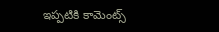ఇప్పటికి కామెంట్స్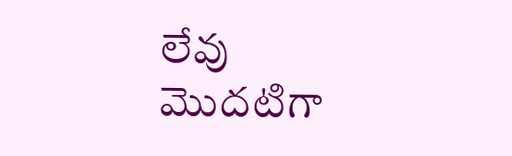లేవు
మొదటిగా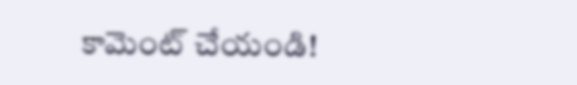కామెంట్ చేయండి!